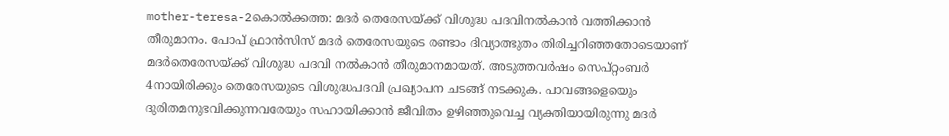mother-teresa-2കൊല്‍ക്കത്ത: മദര്‍ തെരേസയ്ക്ക് വിശുദ്ധ പദവിനല്‍കാന്‍ വത്തിക്കാന്‍ തീരുമാനം. പോപ് ഫ്രാന്‍സിസ് മദര്‍ തെരേസയുടെ രണ്ടാം ദിവ്യാത്ഭുതം തിരിച്ചറിഞ്ഞതോടെയാണ് മദര്‍തെരേസയ്ക്ക് വിശുദ്ധ പദവി നല്‍കാന്‍ തീരുമാനമായത്. അടുത്തവര്‍ഷം സെപ്റ്റംബര്‍ 4നായിരിക്കും തെരേസയുടെ വിശുദ്ധപദവി പ്രഖ്യാപന ചടങ്ങ് നടക്കുക. പാവങ്ങളെയെും ദുരിതമനുഭവിക്കുന്നവരേയും സഹായിക്കാന്‍ ജീവിതം ഉഴിഞ്ഞുവെച്ച വ്യക്തിയായിരുന്നു മദര്‍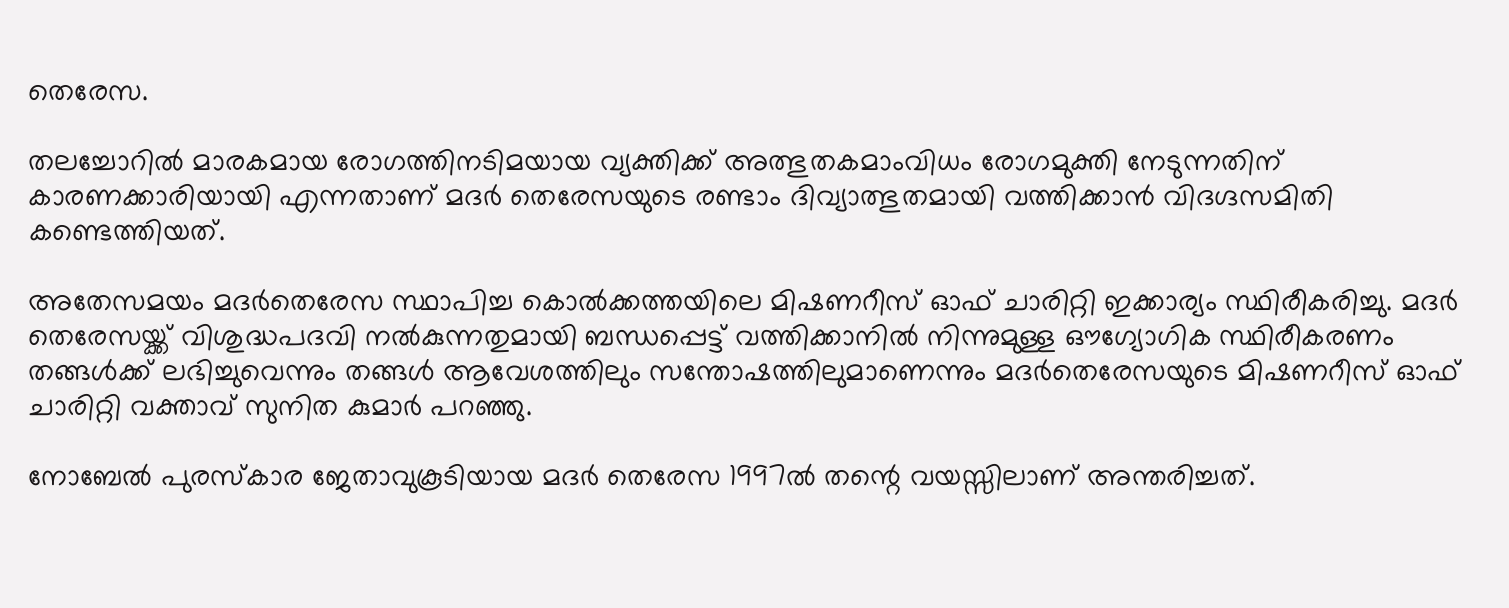തെരേസ.

തലച്ചോറില്‍ മാരകമായ രോഗത്തിനടിമയായ വ്യക്തിക്ക് അത്ഭുതകമാംവിധം രോഗമുക്തി നേടുന്നതിന് കാരണക്കാരിയായി എന്നതാണ് മദര്‍ തെരേസയുടെ രണ്ടാം ദിവ്യാത്ഭുതമായി വത്തിക്കാന്‍ വിദഗ്ദസമിതി കണ്ടെത്തിയത്.

അതേസമയം മദര്‍തെരേസ സ്ഥാപിച്ച കൊല്‍ക്കത്തയിലെ മിഷണറീസ് ഓഫ് ചാരിറ്റി ഇക്കാര്യം സ്ഥിരീകരിച്ചു. മദര്‍ തെരേസയ്ക്ക് വിശുദ്ധപദവി നല്‍കുന്നതുമായി ബന്ധപ്പെട്ട് വത്തിക്കാനില്‍ നിന്നുമുള്ള ഔഗ്യോഗിക സ്ഥിരീകരണം തങ്ങള്‍ക്ക് ലഭിച്ചുവെന്നും തങ്ങള്‍ ആവേശത്തിലും സന്തോഷത്തിലുമാണെന്നും മദര്‍തെരേസയുടെ മിഷണറീസ് ഓഫ് ചാരിറ്റി വക്താവ് സുനിത കുമാര്‍ പറഞ്ഞു.

നോബേല്‍ പുരസ്‌കാര ജേതാവുകൂടിയായ മദര്‍ തെരേസ 1997ല്‍ തന്റെ വയസ്സിലാണ് അന്തരിച്ചത്.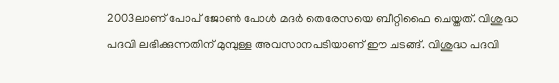2003ലാണ് പോപ് ജോണ്‍ പോള്‍ മദര്‍ തെരേസയെ ബീറ്റിഫൈ ചെയ്തത്. വിശുദ്ധ പദവി ലഭിക്കുന്നതിന് മുമ്പുള്ള അവസാനപടിയാണ് ഈ ചടങ്ങ്. വിശുദ്ധ പദവി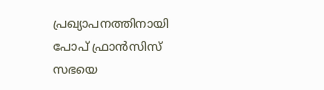പ്രഖ്യാപനത്തിനായി പോപ് ഫ്രാന്‍സിസ് സഭയെ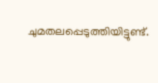ചുമതലപ്പെടുത്തിയിട്ടുണ്ട്.